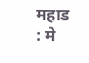महाड : मे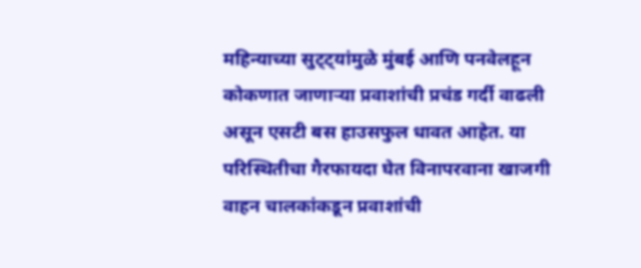महिन्याच्या सुट्ट्यांमुळे मुंबई आणि पनवेलहून कोकणात जाणाऱ्या प्रवाशांची प्रचंड गर्दी वाढली असून एसटी बस हाउसफुल धावत आहेत. या परिस्थितीचा गैरफायदा घेत विनापरवाना खाजगी वाहन चालकांकडून प्रवाशांची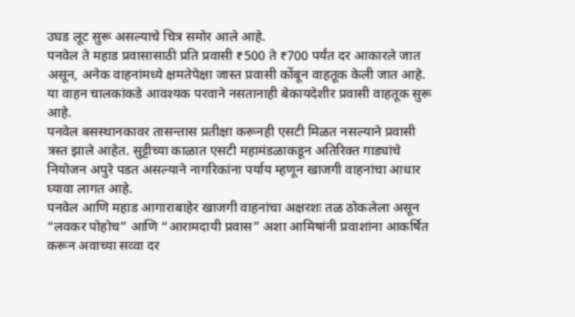उघड लूट सुरू असल्याचे चित्र समोर आले आहे.
पनवेल ते महाड प्रवासासाठी प्रति प्रवासी ₹500 ते ₹700 पर्यंत दर आकारले जात असून, अनेक वाहनांमध्ये क्षमतेपेक्षा जास्त प्रवासी कोंबून वाहतूक केली जात आहे. या वाहन चालकांकडे आवश्यक परवाने नसतानाही बेकायदेशीर प्रवासी वाहतूक सुरू आहे.
पनवेल बसस्थानकावर तासन्तास प्रतीक्षा करूनही एसटी मिळत नसल्याने प्रवासी त्रस्त झाले आहेत. सुट्टीच्या काळात एसटी महामंडळाकडून अतिरिक्त गाड्यांचे नियोजन अपुरे पडत असल्याने नागरिकांना पर्याय म्हणून खाजगी वाहनांचा आधार घ्यावा लागत आहे.
पनवेल आणि महाड आगाराबाहेर खाजगी वाहनांचा अक्षरशः तळ ठोकलेला असून “लवकर पोहोच” आणि “आरामदायी प्रवास” अशा आमिषांनी प्रवाशांना आकर्षित करून अवाच्या सव्वा दर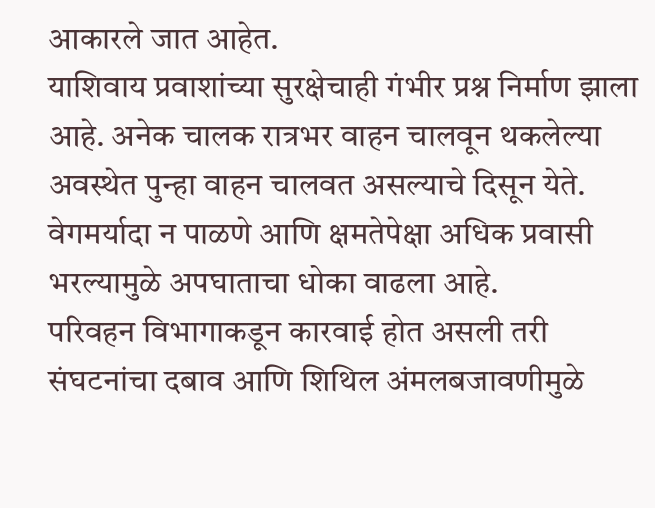आकारले जात आहेत.
याशिवाय प्रवाशांच्या सुरक्षेचाही गंभीर प्रश्न निर्माण झाला आहे. अनेक चालक रात्रभर वाहन चालवून थकलेल्या अवस्थेत पुन्हा वाहन चालवत असल्याचे दिसून येते. वेगमर्यादा न पाळणे आणि क्षमतेपेक्षा अधिक प्रवासी भरल्यामुळे अपघाताचा धोका वाढला आहे.
परिवहन विभागाकडून कारवाई होत असली तरी संघटनांचा दबाव आणि शिथिल अंमलबजावणीमुळे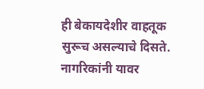ही बेकायदेशीर वाहतूक सुरूच असल्याचे दिसते. नागरिकांनी यावर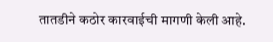तातडीने कठोर कारवाईची मागणी केली आहे.